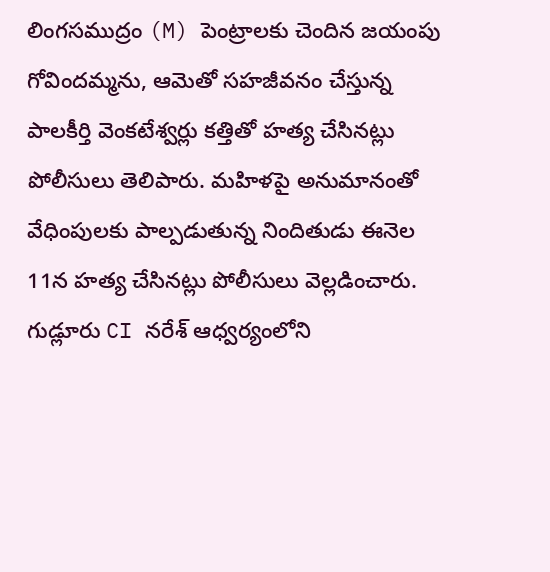లింగసముద్రం (M) పెంట్రాలకు చెందిన జయంపు గోవిందమ్మను, ఆమెతో సహజీవనం చేస్తున్న పాలకీర్తి వెంకటేశ్వర్లు కత్తితో హత్య చేసినట్లు పోలీసులు తెలిపారు. మహిళపై అనుమానంతో వేధింపులకు పాల్పడుతున్న నిందితుడు ఈనెల 11న హత్య చేసినట్లు పోలీసులు వెల్లడించారు. గుడ్లూరు CI నరేశ్ ఆధ్వర్యంలోని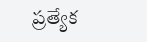ప్రత్యేక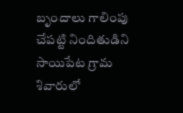బృందాలు గాలింపు చేపట్టి నిందితుడిని సాయిపేట గ్రామ శివారులో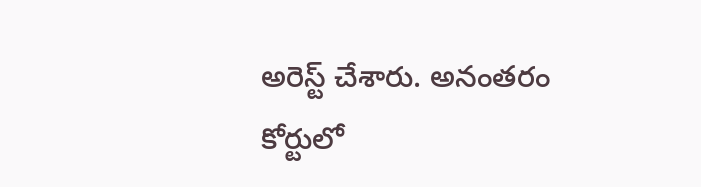అరెస్ట్ చేశారు. అనంతరం కోర్టులో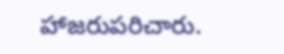హాజరుపరిచారు.